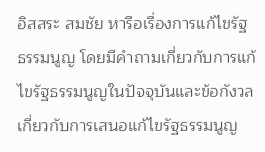อิสสระ สมชัย หารือเรื่องการแก้ไขรัฐธรรมนูญ โดยมีคำถามเกี่ยวกับการแก้ไขรัฐธรรมนูญในปัจจุบันและข้อกังวลเกี่ยวกับการเสนอแก้ไขรัฐธรรมนูญ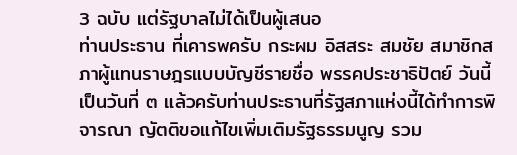3 ฉบับ แต่รัฐบาลไม่ได้เป็นผู้เสนอ
ท่านประธาน ที่เคารพครับ กระผม อิสสระ สมชัย สมาชิกสภาผู้แทนราษฎรแบบบัญชีรายชื่อ พรรคประชาธิปัตย์ วันนี้เป็นวันที่ ๓ แล้วครับท่านประธานที่รัฐสภาแห่งนี้ได้ทำการพิจารณา ญัตติขอแก้ไขเพิ่มเติมรัฐธรรมนูญ รวม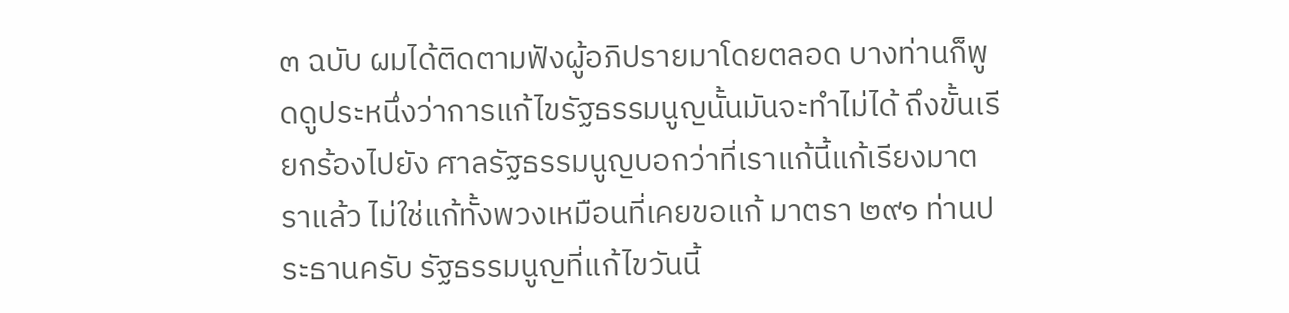๓ ฉบับ ผมได้ติดตามฟังผู้อภิปรายมาโดยตลอด บางท่านก็พูดดูประหนึ่งว่าการแก้ไขรัฐธรรมนูญนั้นมันจะทำไม่ได้ ถึงขั้นเรียกร้องไปยัง ศาลรัฐธรรมนูญบอกว่าที่เราแก้นี้แก้เรียงมาตราแล้ว ไม่ใช่แก้ทั้งพวงเหมือนที่เคยขอแก้ มาตรา ๒๙๑ ท่านประธานครับ รัฐธรรมนูญที่แก้ไขวันนี้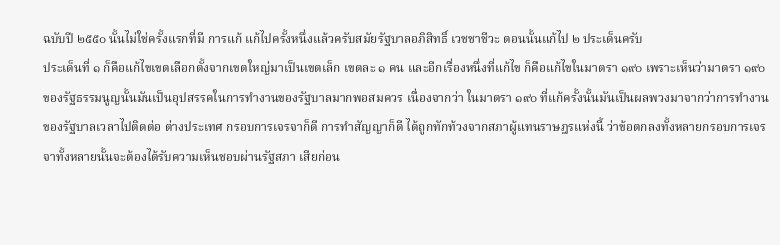ฉบับปี ๒๕๕๐ นั้นไม่ใช่ครั้งแรกที่มี การแก้ แก้ไปครั้งหนึ่งแล้วครับสมัยรัฐบาลอภิสิทธิ์ เวชชาชีวะ ตอนนั้นแก้ไป ๒ ประเด็นครับ
ประเด็นที่ ๑ ก็คือแก้ไขเขตเลือกตั้งจากเขตใหญ่มาเป็นเขตเล็ก เขตละ ๑ คน และอีกเรื่องหนึ่งที่แก้ไข ก็คือแก้ไขในมาตรา ๑๙๐ เพราะเห็นว่ามาตรา ๑๙๐ ของรัฐธรรมนูญนั้นมันเป็นอุปสรรคในการทำงานของรัฐบาลมากพอสมควร เนื่องจากว่า ในมาตรา ๑๙๐ ที่แก้ครั้งนั้นมันเป็นผลพวงมาจากว่าการทำงานของรัฐบาลเวลาไปติดต่อ ต่างประเทศ กรอบการเจรจาก็ดี การทำสัญญาก็ดี ได้ถูกทักท้วงจากสภาผู้แทนราษฎรแห่งนี้ ว่าข้อตกลงทั้งหลายกรอบการเจรจาทั้งหลายนั้นจะต้องได้รับความเห็นชอบผ่านรัฐสภา เสียก่อน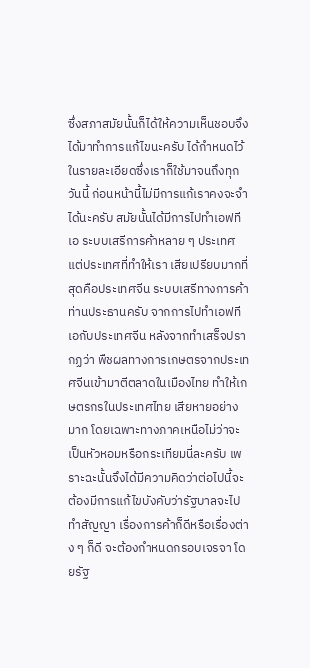ซึ่งสภาสมัยนั้นก็ได้ให้ความเห็นชอบจึงได้มาทำการแก้ไขนะครับ ได้กำหนดไว้ ในรายละเอียดซึ่งเราก็ใช้มาจนถึงทุกวันนี้ ก่อนหน้านี้ไม่มีการแก้เราคงจะจำได้นะครับ สมัยนั้นได้มีการไปทำเอฟทีเอ ระบบเสรีการค้าหลาย ๆ ประเทศ แต่ประเทศที่ทำให้เรา เสียเปรียบมากที่สุดคือประเทศจีน ระบบเสรีทางการค้า ท่านประธานครับ จากการไปทำเอฟทีเอกับประเทศจีน หลังจากทำเสร็จปรากฏว่า พืชผลทางการเกษตรจากประเทศจีนเข้ามาตีตลาดในเมืองไทย ทำให้เกษตรกรในประเทศไทย เสียหายอย่างมาก โดยเฉพาะทางภาคเหนือไม่ว่าจะเป็นหัวหอมหรือกระเทียมนี่ละครับ เพราะฉะนั้นจึงได้มีความคิดว่าต่อไปนี้จะต้องมีการแก้ไขบังคับว่ารัฐบาลจะไปทำสัญญา เรื่องการค้าก็ดีหรือเรื่องต่าง ๆ ก็ดี จะต้องกำหนดกรอบเจรจา โดยรัฐ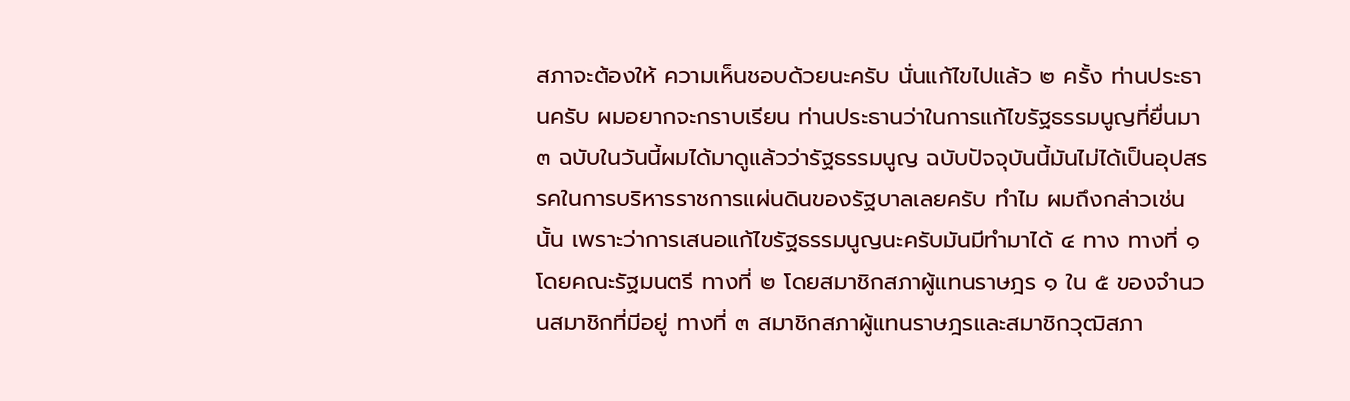สภาจะต้องให้ ความเห็นชอบด้วยนะครับ นั่นแก้ไขไปแล้ว ๒ ครั้ง ท่านประธานครับ ผมอยากจะกราบเรียน ท่านประธานว่าในการแก้ไขรัฐธรรมนูญที่ยื่นมา ๓ ฉบับในวันนี้ผมได้มาดูแล้วว่ารัฐธรรมนูญ ฉบับปัจจุบันนี้มันไม่ได้เป็นอุปสรรคในการบริหารราชการแผ่นดินของรัฐบาลเลยครับ ทำไม ผมถึงกล่าวเช่นนั้น เพราะว่าการเสนอแก้ไขรัฐธรรมนูญนะครับมันมีทำมาได้ ๔ ทาง ทางที่ ๑ โดยคณะรัฐมนตรี ทางที่ ๒ โดยสมาชิกสภาผู้แทนราษฎร ๑ ใน ๕ ของจำนวนสมาชิกที่มีอยู่ ทางที่ ๓ สมาชิกสภาผู้แทนราษฎรและสมาชิกวุฒิสภา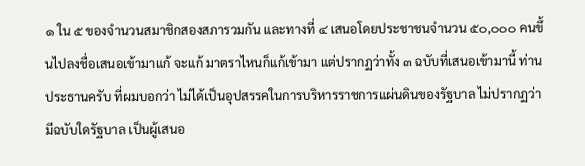๑ ใน ๕ ของจำนวนสมาชิกสองสภารวมกัน และทางที่ ๔ เสนอโดยประชาชนจำนวน ๕๐,๐๐๐ คนขึ้นไปลงชื่อเสนอเข้ามาแก้ จะแก้ มาตราไหนก็แก้เข้ามา แต่ปรากฏว่าทั้ง ๓ ฉบับที่เสนอเข้ามานี้ ท่านประธานครับ ที่ผมบอกว่า ไม่ได้เป็นอุปสรรคในการบริหารราชการแผ่นดินของรัฐบาล ไม่ปรากฏว่ามีฉบับใดรัฐบาล เป็นผู้เสนอ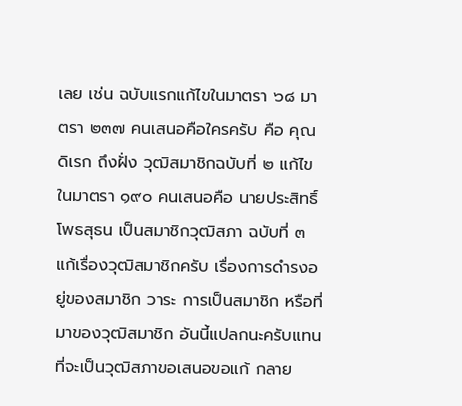เลย เช่น ฉบับแรกแก้ไขในมาตรา ๖๘ มาตรา ๒๓๗ คนเสนอคือใครครับ คือ คุณดิเรก ถึงฝั่ง วุฒิสมาชิกฉบับที่ ๒ แก้ไขในมาตรา ๑๙๐ คนเสนอคือ นายประสิทธิ์ โพธสุธน เป็นสมาชิกวุฒิสภา ฉบับที่ ๓ แก้เรื่องวุฒิสมาชิกครับ เรื่องการดำรงอยู่ของสมาชิก วาระ การเป็นสมาชิก หรือที่มาของวุฒิสมาชิก อันนี้แปลกนะครับแทนที่จะเป็นวุฒิสภาขอเสนอขอแก้ กลาย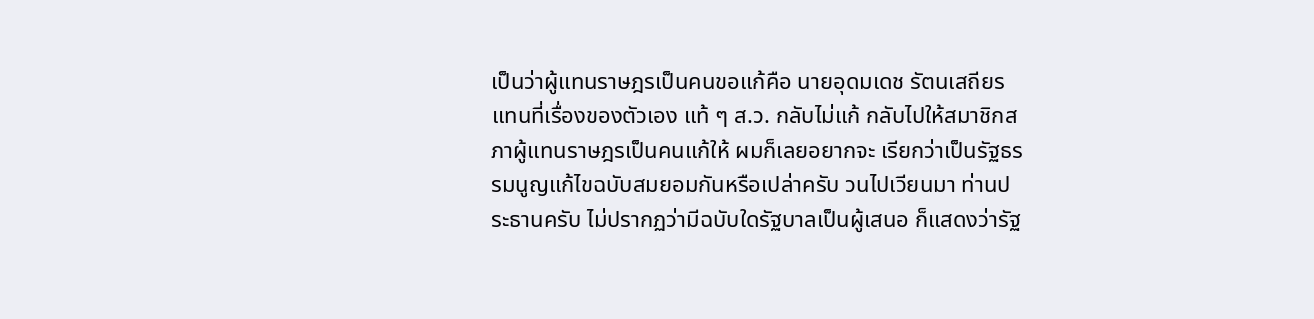เป็นว่าผู้แทนราษฎรเป็นคนขอแก้คือ นายอุดมเดช รัตนเสถียร แทนที่เรื่องของตัวเอง แท้ ๆ ส.ว. กลับไม่แก้ กลับไปให้สมาชิกสภาผู้แทนราษฎรเป็นคนแก้ให้ ผมก็เลยอยากจะ เรียกว่าเป็นรัฐธรรมนูญแก้ไขฉบับสมยอมกันหรือเปล่าครับ วนไปเวียนมา ท่านประธานครับ ไม่ปรากฏว่ามีฉบับใดรัฐบาลเป็นผู้เสนอ ก็แสดงว่ารัฐ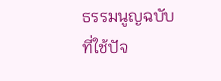ธรรมนูญฉบับที่ใช้ปัจ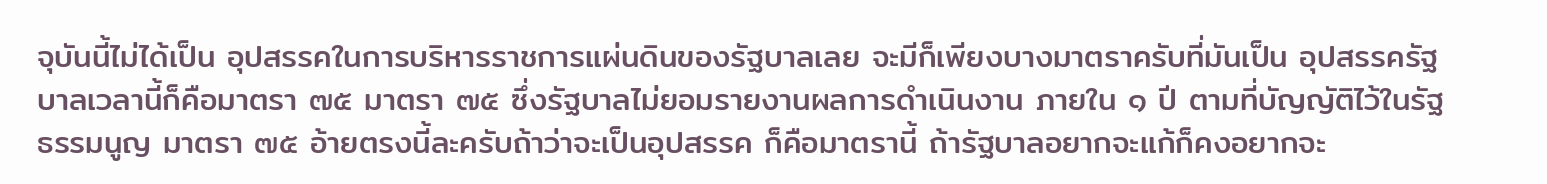จุบันนี้ไม่ได้เป็น อุปสรรคในการบริหารราชการแผ่นดินของรัฐบาลเลย จะมีก็เพียงบางมาตราครับที่มันเป็น อุปสรรครัฐบาลเวลานี้ก็คือมาตรา ๗๕ มาตรา ๗๕ ซึ่งรัฐบาลไม่ยอมรายงานผลการดำเนินงาน ภายใน ๑ ปี ตามที่บัญญัติไว้ในรัฐธรรมนูญ มาตรา ๗๕ อ้ายตรงนี้ละครับถ้าว่าจะเป็นอุปสรรค ก็คือมาตรานี้ ถ้ารัฐบาลอยากจะแก้ก็คงอยากจะ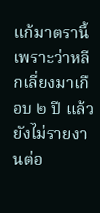แก้มาตรานี้ เพราะว่าหลีกเลี่ยงมาเกือบ ๒ ปี แล้วยังไม่รายงานต่อ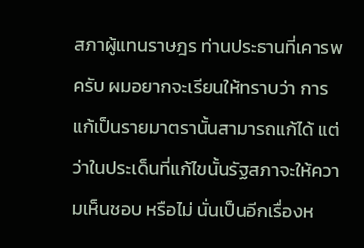สภาผู้แทนราษฎร ท่านประธานที่เคารพครับ ผมอยากจะเรียนให้ทราบว่า การแก้เป็นรายมาตรานั้นสามารถแก้ได้ แต่ว่าในประเด็นที่แก้ไขนั้นรัฐสภาจะให้ความเห็นชอบ หรือไม่ นั่นเป็นอีกเรื่องห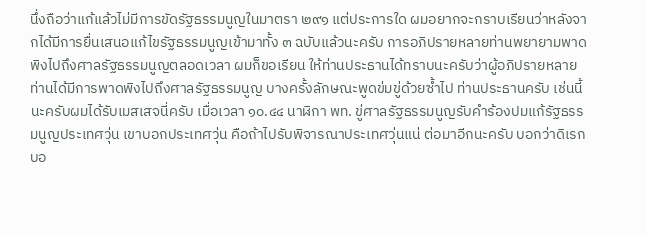นึ่งถือว่าแก้แล้วไม่มีการขัดรัฐธรรมนูญในมาตรา ๒๙๑ แต่ประการใด ผมอยากจะกราบเรียนว่าหลังจากได้มีการยื่นเสนอแก้ไขรัฐธรรมนูญเข้ามาทั้ง ๓ ฉบับแล้วนะครับ การอภิปรายหลายท่านพยายามพาดพิงไปถึงศาลรัฐธรรมนูญตลอดเวลา ผมก็ขอเรียน ให้ท่านประธานได้ทราบนะครับว่าผู้อภิปรายหลายท่านได้มีการพาดพิงไปถึงศาลรัฐธรรมนูญ บางครั้งลักษณะพูดข่มขู่ด้วยซ้ำไป ท่านประธานครับ เช่นนี้นะครับผมได้รับเมสเสจนี่ครับ เมื่อเวลา ๑๐.๔๔ นาฬิกา พท. ขู่ศาลรัฐธรรมนูญรับคำร้องปมแก้รัฐธรรมนูญประเทศวุ่น เขาบอกประเทศวุ่น คือถ้าไปรับพิจารณาประเทศวุ่นแน่ ต่อมาอีกนะครับ บอกว่าดิเรก บอ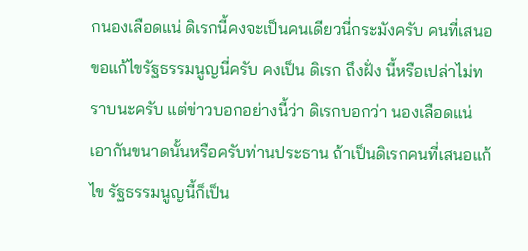กนองเลือดแน่ ดิเรกนี้คงจะเป็นคนเดียวนี่กระมังครับ คนที่เสนอขอแก้ไขรัฐธรรมนูญนี่ครับ คงเป็น ดิเรก ถึงฝั่ง นี้หรือเปล่าไม่ทราบนะครับ แต่ข่าวบอกอย่างนี้ว่า ดิเรกบอกว่า นองเลือดแน่ เอากันขนาดนั้นหรือครับท่านประธาน ถ้าเป็นดิเรกคนที่เสนอแก้ไข รัฐธรรมนูญนี้ก็เป็น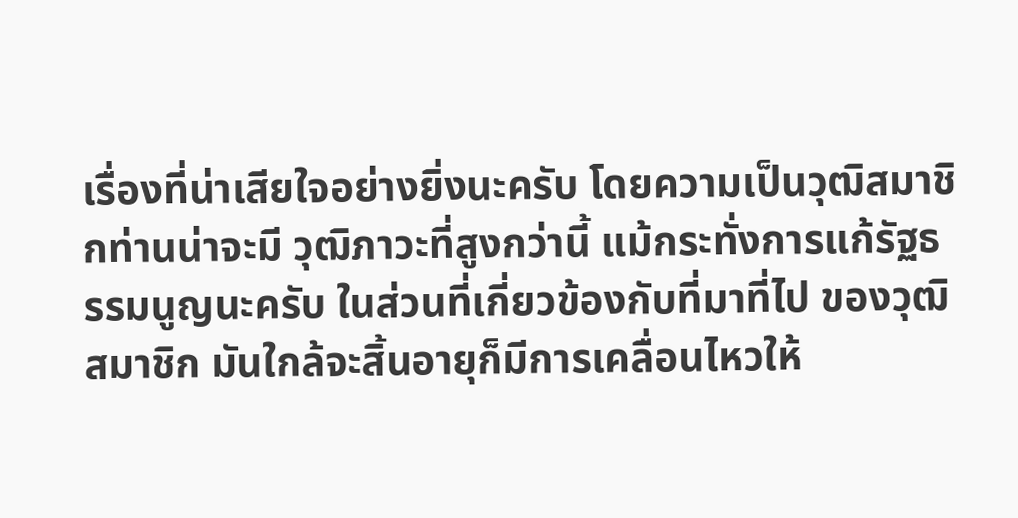เรื่องที่น่าเสียใจอย่างยิ่งนะครับ โดยความเป็นวุฒิสมาชิกท่านน่าจะมี วุฒิภาวะที่สูงกว่านี้ แม้กระทั่งการแก้รัฐธรรมนูญนะครับ ในส่วนที่เกี่ยวข้องกับที่มาที่ไป ของวุฒิสมาชิก มันใกล้จะสิ้นอายุก็มีการเคลื่อนไหวให้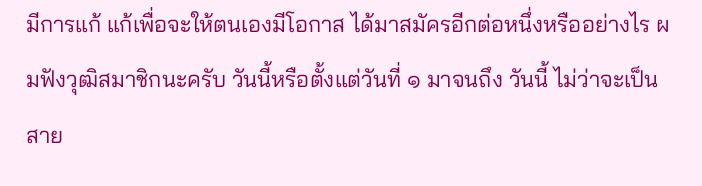มีการแก้ แก้เพื่อจะให้ตนเองมีโอกาส ได้มาสมัครอีกต่อหนึ่งหรืออย่างไร ผมฟังวุฒิสมาชิกนะครับ วันนี้หรือตั้งแต่วันที่ ๑ มาจนถึง วันนี้ ไม่ว่าจะเป็นสาย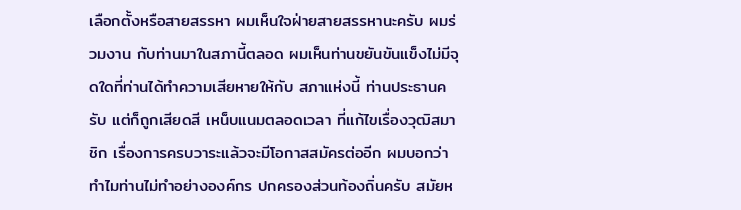เลือกตั้งหรือสายสรรหา ผมเห็นใจฝ่ายสายสรรหานะครับ ผมร่วมงาน กับท่านมาในสภานี้ตลอด ผมเห็นท่านขยันขันแข็งไม่มีจุดใดที่ท่านได้ทำความเสียหายให้กับ สภาแห่งนี้ ท่านประธานครับ แต่ก็ถูกเสียดสี เหน็บแนมตลอดเวลา ที่แก้ไขเรื่องวุฒิสมาชิก เรื่องการครบวาระแล้วจะมีโอกาสสมัครต่ออีก ผมบอกว่าทำไมท่านไม่ทำอย่างองค์กร ปกครองส่วนท้องถิ่นครับ สมัยห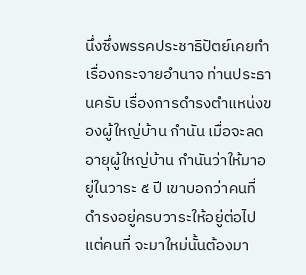นึ่งซึ่งพรรคประชาธิปัตย์เคยทำเรื่องกระจายอำนาจ ท่านประธานครับ เรื่องการดำรงตำแหน่งของผู้ใหญ่บ้าน กำนัน เมื่อจะลดอายุผู้ใหญ่บ้าน กำนันว่าให้มาอยู่ในวาระ ๕ ปี เขาบอกว่าคนที่ดำรงอยู่ครบวาระให้อยู่ต่อไป แต่คนที่ จะมาใหม่นั้นต้องมา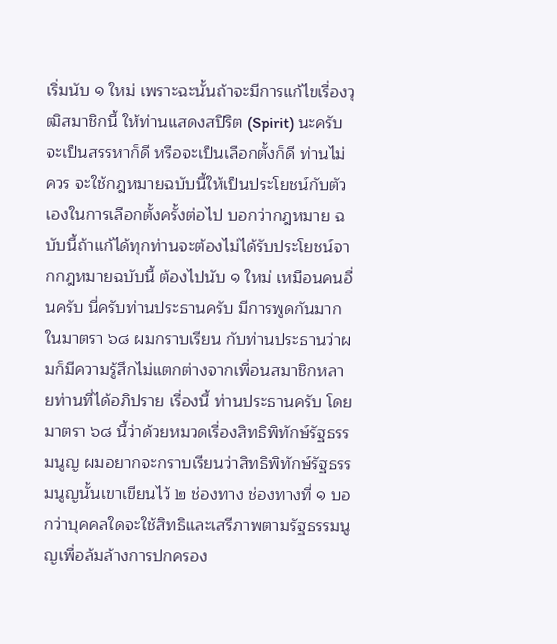เริ่มนับ ๑ ใหม่ เพราะฉะนั้นถ้าจะมีการแก้ไขเรื่องวุฒิสมาชิกนี้ ให้ท่านแสดงสปิริต (Spirit) นะครับ จะเป็นสรรหาก็ดี หรือจะเป็นเลือกตั้งก็ดี ท่านไม่ควร จะใช้กฎหมายฉบับนี้ให้เป็นประโยชน์กับตัวเองในการเลือกตั้งครั้งต่อไป บอกว่ากฎหมาย ฉบับนี้ถ้าแก้ได้ทุกท่านจะต้องไม่ได้รับประโยชน์จากกฎหมายฉบับนี้ ต้องไปนับ ๑ ใหม่ เหมือนคนอื่นครับ นี่ครับท่านประธานครับ มีการพูดกันมากในมาตรา ๖๘ ผมกราบเรียน กับท่านประธานว่าผมก็มีความรู้สึกไม่แตกต่างจากเพื่อนสมาชิกหลายท่านที่ได้อภิปราย เรื่องนี้ ท่านประธานครับ โดยมาตรา ๖๘ นี้ว่าด้วยหมวดเรื่องสิทธิพิทักษ์รัฐธรรมนูญ ผมอยากจะกราบเรียนว่าสิทธิพิทักษ์รัฐธรรมนูญนั้นเขาเขียนไว้ ๒ ช่องทาง ช่องทางที่ ๑ บอกว่าบุคคลใดจะใช้สิทธิและเสรีภาพตามรัฐธรรมนูญเพื่อล้มล้างการปกครอง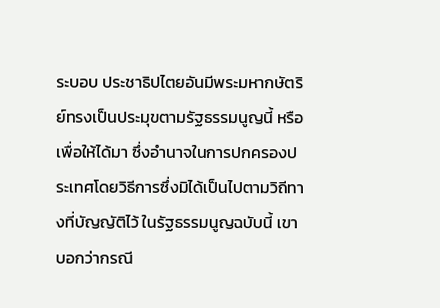ระบอบ ประชาธิปไตยอันมีพระมหากษัตริย์ทรงเป็นประมุขตามรัฐธรรมนูญนี้ หรือเพื่อให้ได้มา ซึ่งอำนาจในการปกครองประเทศโดยวิธีการซึ่งมิได้เป็นไปตามวิถีทางที่บัญญัติไว้ ในรัฐธรรมนูญฉบับนี้ เขาบอกว่ากรณี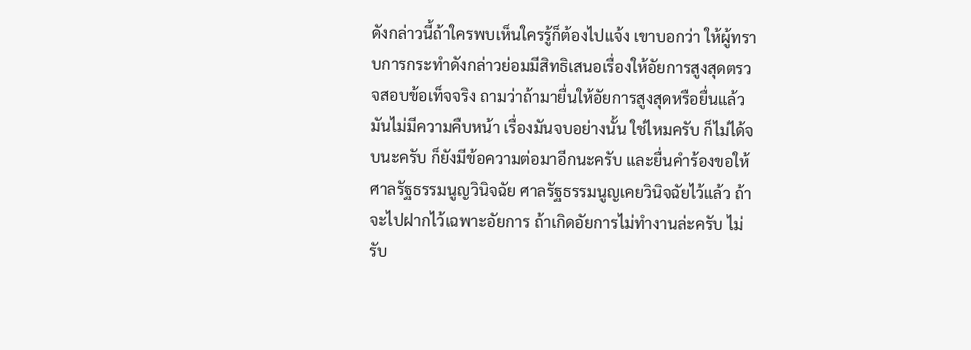ดังกล่าวนี้ถ้าใครพบเห็นใครรู้ก็ต้องไปแจ้ง เขาบอกว่า ให้ผู้ทราบการกระทำดังกล่าวย่อมมีสิทธิเสนอเรื่องให้อัยการสูงสุดตรวจสอบข้อเท็จจริง ถามว่าถ้ามายื่นให้อัยการสูงสุดหรือยื่นแล้วมันไม่มีความคืบหน้า เรื่องมันจบอย่างนั้น ใช่ไหมครับ ก็ไม่ได้จบนะครับ ก็ยังมีข้อความต่อมาอีกนะครับ และยื่นคำร้องขอให้ ศาลรัฐธรรมนูญวินิจฉัย ศาลรัฐธรรมนูญเคยวินิจฉัยไว้แล้ว ถ้าจะไปฝากไว้เฉพาะอัยการ ถ้าเกิดอัยการไม่ทำงานล่ะครับ ไม่รับ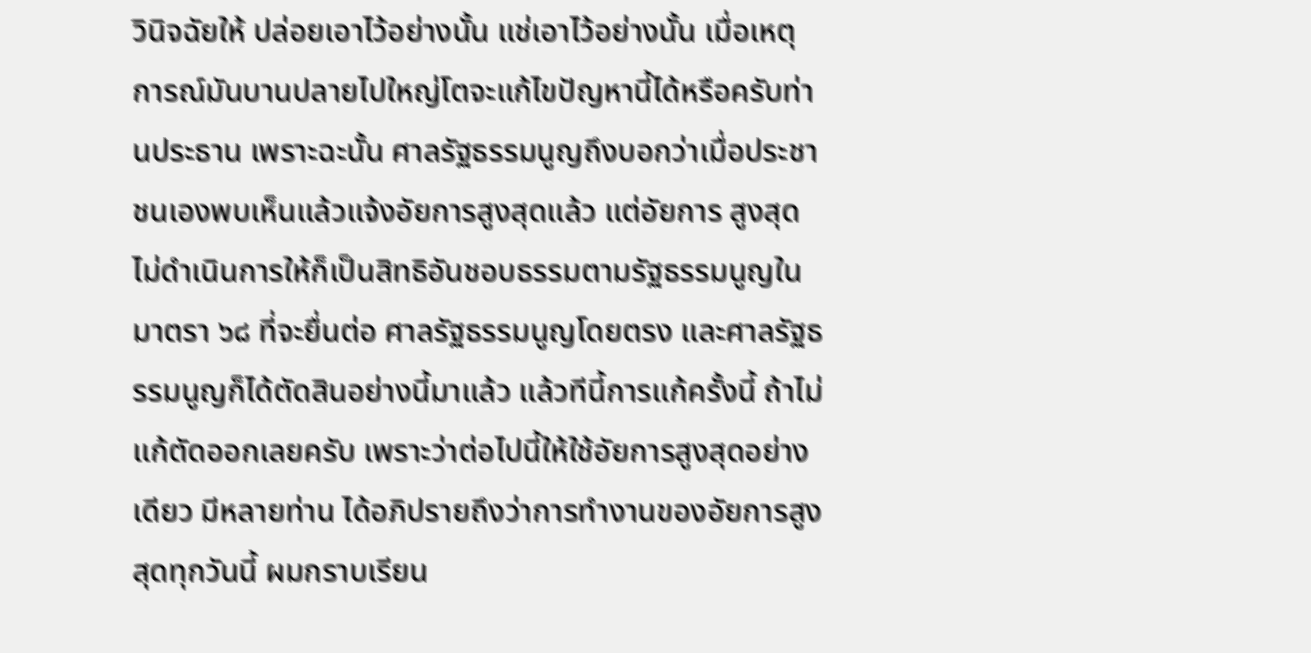วินิจฉัยให้ ปล่อยเอาไว้อย่างนั้น แช่เอาไว้อย่างนั้น เมื่อเหตุการณ์มันบานปลายไปใหญ่โตจะแก้ไขปัญหานี้ได้หรือครับท่านประธาน เพราะฉะนั้น ศาลรัฐธรรมนูญถึงบอกว่าเมื่อประชาชนเองพบเห็นแล้วแจ้งอัยการสูงสุดแล้ว แต่อัยการ สูงสุดไม่ดำเนินการให้ก็เป็นสิทธิอันชอบธรรมตามรัฐธรรมนูญในมาตรา ๖๘ ที่จะยื่นต่อ ศาลรัฐธรรมนูญโดยตรง และศาลรัฐธรรมนูญก็ได้ตัดสินอย่างนี้มาแล้ว แล้วทีนี้การแก้ครั้งนี้ ถ้าไม่แก้ตัดออกเลยครับ เพราะว่าต่อไปนี้ให้ใช้อัยการสูงสุดอย่างเดียว มีหลายท่าน ได้อภิปรายถึงว่าการทำงานของอัยการสูงสุดทุกวันนี้ ผมกราบเรียน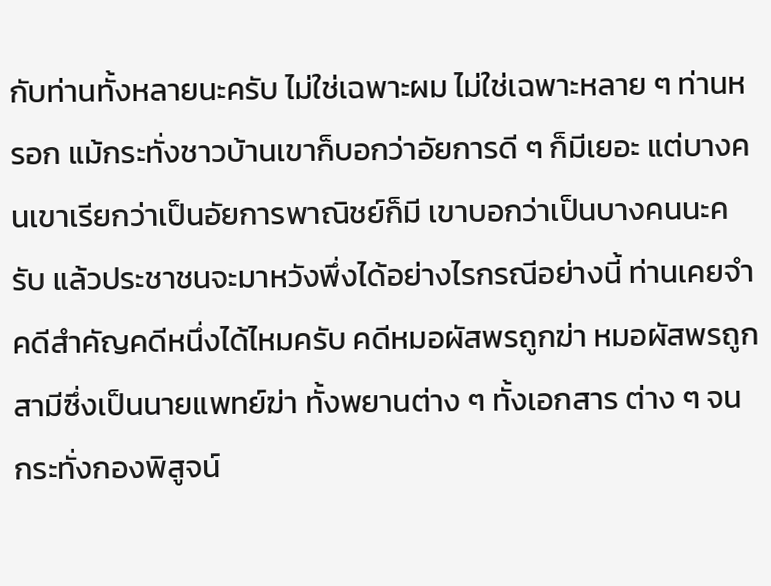กับท่านทั้งหลายนะครับ ไม่ใช่เฉพาะผม ไม่ใช่เฉพาะหลาย ๆ ท่านหรอก แม้กระทั่งชาวบ้านเขาก็บอกว่าอัยการดี ๆ ก็มีเยอะ แต่บางคนเขาเรียกว่าเป็นอัยการพาณิชย์ก็มี เขาบอกว่าเป็นบางคนนะครับ แล้วประชาชนจะมาหวังพึ่งได้อย่างไรกรณีอย่างนี้ ท่านเคยจำคดีสำคัญคดีหนึ่งได้ไหมครับ คดีหมอผัสพรถูกฆ่า หมอผัสพรถูกสามีซึ่งเป็นนายแพทย์ฆ่า ทั้งพยานต่าง ๆ ทั้งเอกสาร ต่าง ๆ จนกระทั่งกองพิสูจน์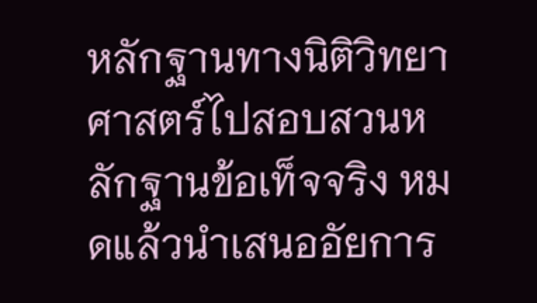หลักฐานทางนิติวิทยาศาสตร์ไปสอบสวนหลักฐานข้อเท็จจริง หมดแล้วนำเสนออัยการ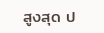สูงสุด ป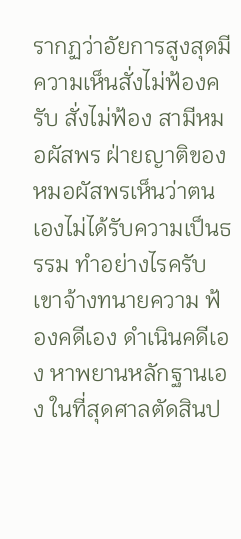รากฏว่าอัยการสูงสุดมีความเห็นสั่งไม่ฟ้องครับ สั่งไม่ฟ้อง สามีหมอผัสพร ฝ่ายญาติของหมอผัสพรเห็นว่าตนเองไม่ได้รับความเป็นธรรม ทำอย่างไรครับ เขาจ้างทนายความ ฟ้องคดีเอง ดำเนินคดีเอง หาพยานหลักฐานเอง ในที่สุดศาลตัดสินป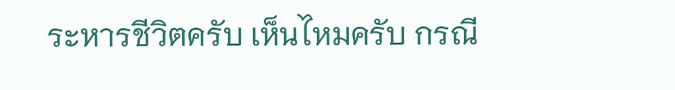ระหารชีวิตครับ เห็นไหมครับ กรณี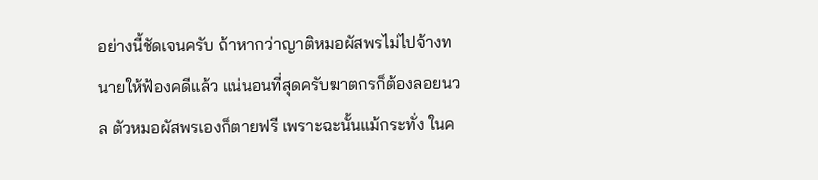อย่างนี้ชัดเจนครับ ถ้าหากว่าญาติหมอผัสพรไม่ไปจ้างทนายให้ฟ้องคดีแล้ว แน่นอนที่สุดครับฆาตกรก็ต้องลอยนวล ตัวหมอผัสพรเองก็ตายฟรี เพราะฉะนั้นแม้กระทั่ง ในค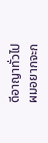ดีอาญาทั่วไป ผมอยากจะก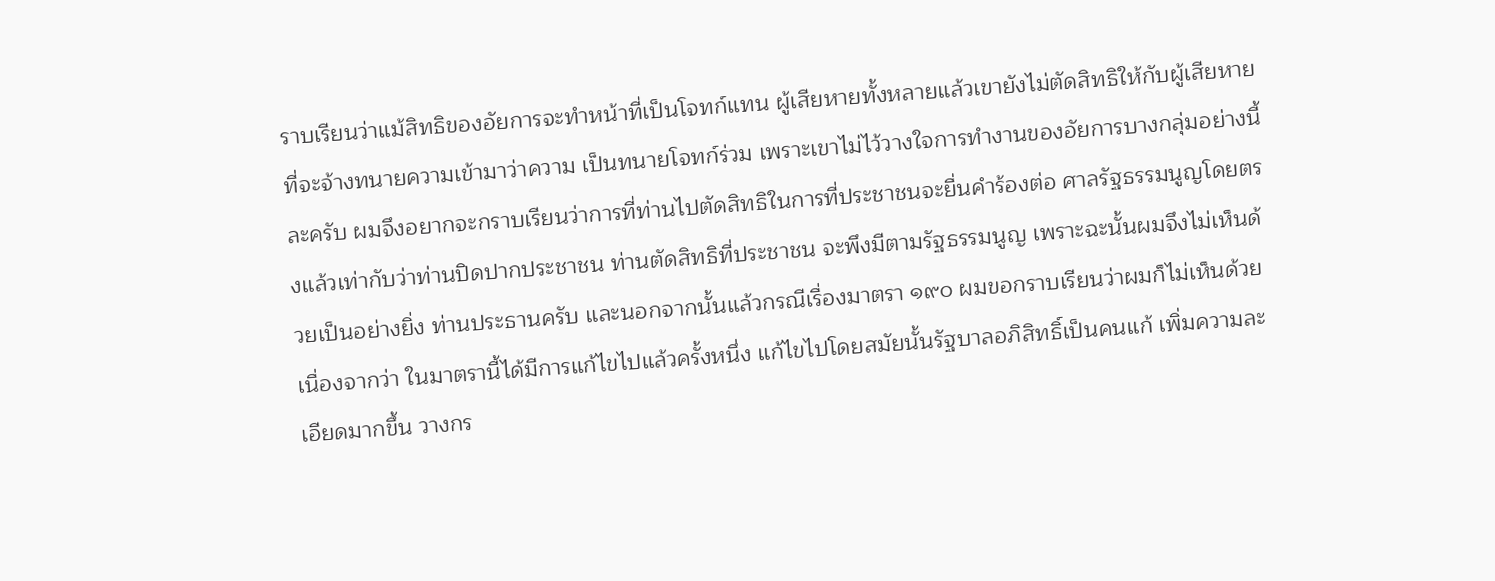ราบเรียนว่าแม้สิทธิของอัยการจะทำหน้าที่เป็นโจทก์แทน ผู้เสียหายทั้งหลายแล้วเขายังไม่ตัดสิทธิให้กับผู้เสียหายที่จะจ้างทนายความเข้ามาว่าความ เป็นทนายโจทก์ร่วม เพราะเขาไม่ไว้วางใจการทำงานของอัยการบางกลุ่มอย่างนี้ละครับ ผมจึงอยากจะกราบเรียนว่าการที่ท่านไปตัดสิทธิในการที่ประชาชนจะยื่นคำร้องต่อ ศาลรัฐธรรมนูญโดยตรงแล้วเท่ากับว่าท่านปิดปากประชาชน ท่านตัดสิทธิที่ประชาชน จะพึงมีตามรัฐธรรมนูญ เพราะฉะนั้นผมจึงไม่เห็นด้วยเป็นอย่างยิ่ง ท่านประธานครับ และนอกจากนั้นแล้วกรณีเรื่องมาตรา ๑๙๐ ผมขอกราบเรียนว่าผมก็ไม่เห็นด้วย เนื่องจากว่า ในมาตรานี้ได้มีการแก้ไขไปแล้วครั้งหนึ่ง แก้ไขไปโดยสมัยนั้นรัฐบาลอภิสิทธิ์เป็นคนแก้ เพิ่มความละเอียดมากขึ้น วางกร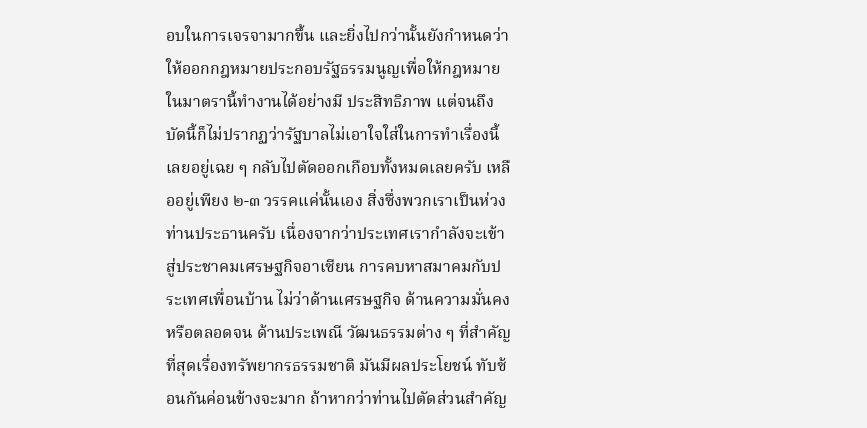อบในการเจรจามากขึ้น และยิ่งไปกว่านั้นยังกำหนดว่า ให้ออกกฎหมายประกอบรัฐธรรมนูญเพื่อให้กฎหมายในมาตรานี้ทำงานได้อย่างมี ประสิทธิภาพ แต่จนถึงบัดนี้ก็ไม่ปรากฏว่ารัฐบาลไม่เอาใจใส่ในการทำเรื่องนี้เลยอยู่เฉย ๆ กลับไปตัดออกเกือบทั้งหมดเลยครับ เหลืออยู่เพียง ๒-๓ วรรคแค่นั้นเอง สิ่งซึ่งพวกเราเป็นห่วง ท่านประธานครับ เนื่องจากว่าประเทศเรากำลังจะเข้าสู่ประชาคมเศรษฐกิจอาเซียน การคบหาสมาคมกับประเทศเพื่อนบ้าน ไม่ว่าด้านเศรษฐกิจ ด้านความมั่นคง หรือตลอดจน ด้านประเพณี วัฒนธรรมต่าง ๆ ที่สำคัญที่สุดเรื่องทรัพยากรธรรมชาติ มันมีผลประโยชน์ ทับซ้อนกันค่อนข้างจะมาก ถ้าหากว่าท่านไปตัดส่วนสำคัญ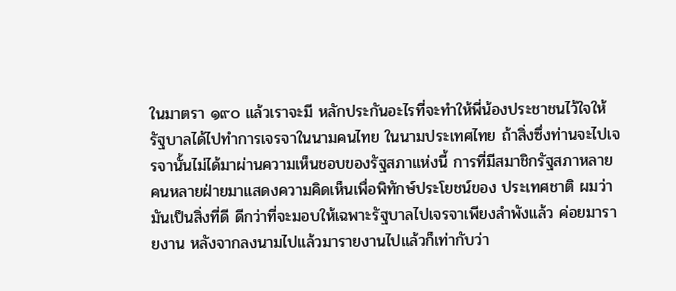ในมาตรา ๑๙๐ แล้วเราจะมี หลักประกันอะไรที่จะทำให้พี่น้องประชาชนไว้ใจให้รัฐบาลได้ไปทำการเจรจาในนามคนไทย ในนามประเทศไทย ถ้าสิ่งซึ่งท่านจะไปเจรจานั้นไม่ได้มาผ่านความเห็นชอบของรัฐสภาแห่งนี้ การที่มีสมาชิกรัฐสภาหลายคนหลายฝ่ายมาแสดงความคิดเห็นเพื่อพิทักษ์ประโยชน์ของ ประเทศชาติ ผมว่ามันเป็นสิ่งที่ดี ดีกว่าที่จะมอบให้เฉพาะรัฐบาลไปเจรจาเพียงลำพังแล้ว ค่อยมารายงาน หลังจากลงนามไปแล้วมารายงานไปแล้วก็เท่ากับว่า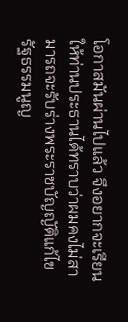โอกาสมันผ่านไปแล้ว จึงอยากจะเรียนให้ท่านประธานได้ทราบว่าผมคงไม่สามารถจะรับร่างพระราชบัญญัติแก้ไข รัฐธรรมนูญ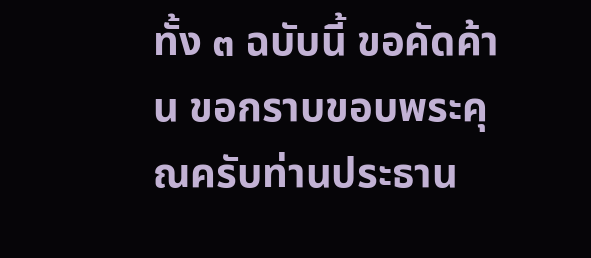ทั้ง ๓ ฉบับนี้ ขอคัดค้าน ขอกราบขอบพระคุณครับท่านประธาน